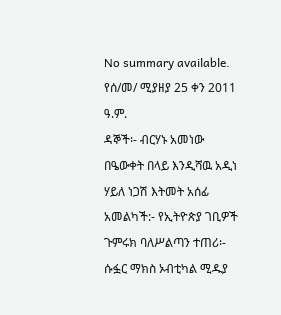No summary available.
የሰ/መ/ ሚያዘያ 25 ቀን 2011 ዓ.ም.
ዳኞች፡- ብርሃኑ አመነው በዔውቀት በላይ እንዲሻዉ አዲነ ሃይለ ነጋሽ እትመት አሰፊ አመልካች:- የኢትዮጵያ ገቢዎች ጉምሩክ ባለሥልጣን ተጠሪ፡- ሱፏር ማክስ ኦብቲካል ሚዱያ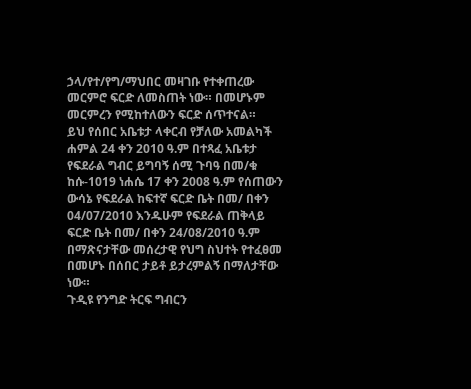ኃላ/የተ/የግ/ማህበር መዛገቡ የተቀጠረው መርምሮ ፍርድ ለመስጠት ነው። በመሆኑም መርምረን የሚከተለውን ፍርድ ሰጥተናል።
ይህ የሰበር አቤቱታ ላቀርብ የቻለው አመልካች ሐምል 24 ቀን 2010 ዓ.ም በተጻፈ አቤቱታ የፍደራል ግብር ይግባኝ ሰሚ ጉባዓ በመ/ቁ ከሱ-1019 ነሐሴ 17 ቀን 2008 ዓ.ም የሰጠውን ውሳኔ የፍደራል ከፍተኛ ፍርድ ቤት በመ/ በቀን 04/07/2010 እንዱሁም የፍደራል ጠቅላይ ፍርድ ቤት በመ/ በቀን 24/08/2010 ዓ.ም በማጽናታቸው መሰረታዊ የህግ ስህተት የተፈፀመ በመሆኑ በሰበር ታይቶ ይታረምልኝ በማለታቸው ነው።
ጉዲዩ የንግድ ትርፍ ግብርን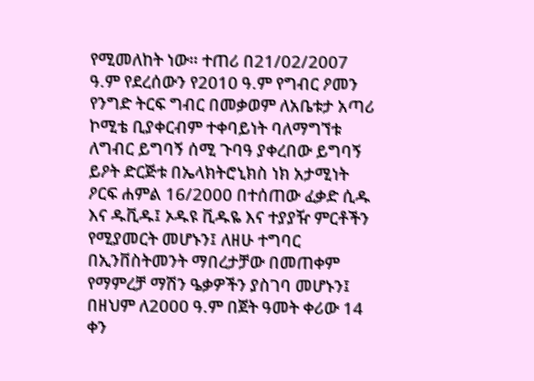የሚመለከት ነው። ተጠሪ በ21/02/2007 ዓ.ም የደረሰውን የ2010 ዓ.ም የግብር ዖመን የንግድ ትርፍ ግብር በመቃወም ለአቤቱታ አጣሪ ኮሚቴ ቢያቀርብም ተቀባይነት ባለማግኘቱ ለግብር ይግባኝ ሰሚ ጉባዓ ያቀረበው ይግባኝ ይዖት ድርጅቱ በኤላክትሮኒክስ ነክ አታሚነት ዖርፍ ሐምል 16/2000 በተሰጠው ፈቃድ ሲዱ እና ዱቪዱ፤ ኦዱዩ ቪዱዬ እና ተያያዥ ምርቶችን የሚያመርት መሆኑን፤ ለዘሁ ተግባር በኢንቨስትመንት ማበረታቻው በመጠቀም የማምረቻ ማሽን ዔቃዎችን ያስገባ መሆኑን፤ በዘህም ለ2000 ዓ.ም በጀት ዓመት ቀሪው 14 ቀን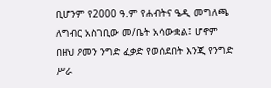ቢሆንም የ2000 ዓ.ም የሐብትና ዔዲ መግለጫ ለግብር አስገቢው መ/ቤት አሳውቋል፤ ሆኖም በዘህ ዖመን ንግድ ፈቃድ የወሰደበት እንጂ የንግድ ሥራ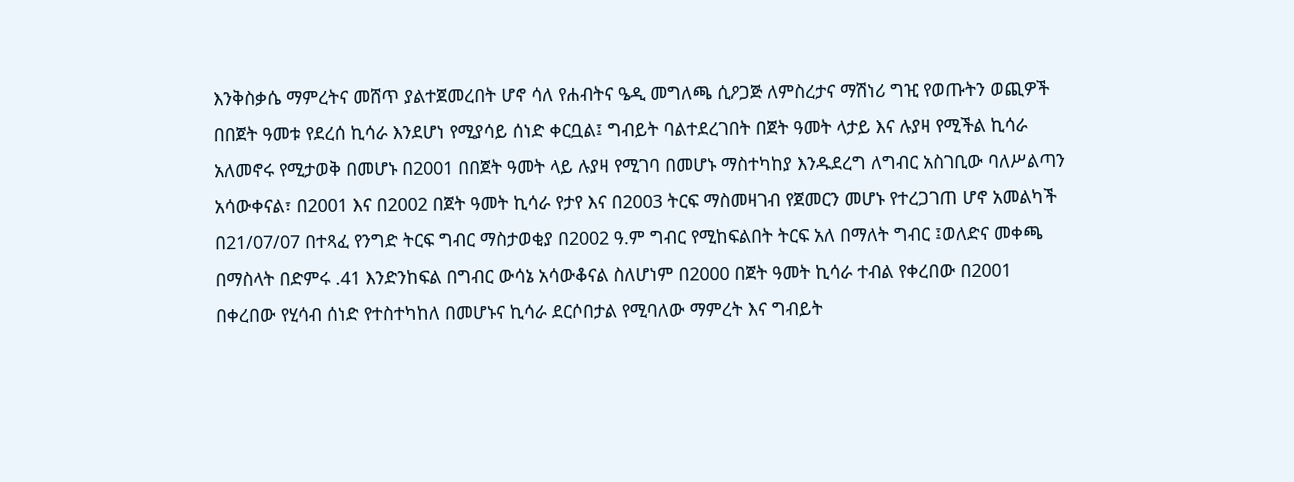እንቅስቃሴ ማምረትና መሸጥ ያልተጀመረበት ሆኖ ሳለ የሐብትና ዔዲ መግለጫ ሲዖጋጅ ለምስረታና ማሽነሪ ግዢ የወጡትን ወጪዎች በበጀት ዓመቱ የደረሰ ኪሳራ እንደሆነ የሚያሳይ ሰነድ ቀርቧል፤ ግብይት ባልተደረገበት በጀት ዓመት ላታይ እና ሉያዛ የሚችል ኪሳራ አለመኖሩ የሚታወቅ በመሆኑ በ2001 በበጀት ዓመት ላይ ሉያዛ የሚገባ በመሆኑ ማስተካከያ እንዱደረግ ለግብር አስገቢው ባለሥልጣን አሳውቀናል፣ በ2001 እና በ2002 በጀት ዓመት ኪሳራ የታየ እና በ2003 ትርፍ ማስመዛገብ የጀመርን መሆኑ የተረጋገጠ ሆኖ አመልካች በ21/07/07 በተጻፈ የንግድ ትርፍ ግብር ማስታወቂያ በ2002 ዓ.ም ግብር የሚከፍልበት ትርፍ አለ በማለት ግብር ፤ወለድና መቀጫ በማስላት በድምሩ .41 እንድንከፍል በግብር ውሳኔ አሳውቆናል ስለሆነም በ2000 በጀት ዓመት ኪሳራ ተብል የቀረበው በ2001 በቀረበው የሂሳብ ሰነድ የተስተካከለ በመሆኑና ኪሳራ ደርሶበታል የሚባለው ማምረት እና ግብይት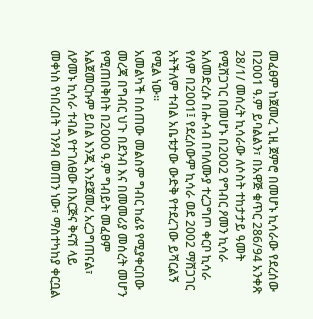መፈፀም ከጀመረ ጊዚ ጀምሮ በመሆኑ ኪሳራው የደረሰው በ2001 ዓ.ም ይባልልን፣ በአዋጅ ቁጥር 286/94 አንቀጽ 28/1/ መሰረት ኪሳራው ለሶስት ተከታታይ ዓመት የሚሸጋገር በመሆኑ በ2002 የግብር ዖመን ኪሳራ አለመድረሱ በሑሳብ በባለሙያ ተረጋግጦ ቀርቦ ኪሳራ የለም በ2001፤ የደረሰውም ኪሳራ ወደ 2002 ማሸጋገር አትችለም ተብል አቤቱታው ውድቅ የተደረገው ይሻርልኝ የሚል ነው።
አመልካች በሰጠው መልስም ግብር ከፊዩ የሚያቀርበው መረጃ በግብር ህጉ በደንብ እና በመመሪያ መሰረት መሆን የሚጠበቅበት በ2000 ዓ.ም ግብይት መፈፀም አልጀመርኩም ይበል እንጂ እንደጀመረ አረጋግጠናል፣ ለዖመኑ ኪሳራ ተብል የተገለፀው በእርጅና ቅናሽ ላይ መቀነስ የነበረበት ገንዖብ መጠን ነው፣ ማስተካከያ ቀርቧል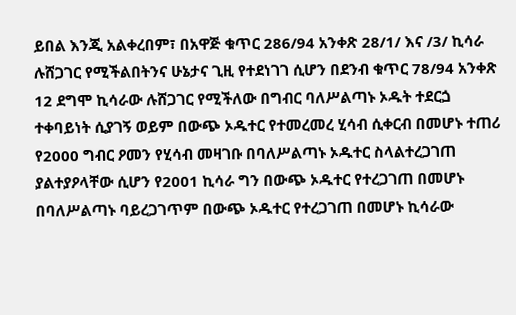ይበል እንጂ አልቀረበም፣ በአዋጅ ቁጥር 286/94 አንቀጽ 28/1/ እና /3/ ኪሳራ ሉሸጋገር የሚችልበትንና ሁኔታና ጊዚ የተደነገገ ሲሆን በደንብ ቁጥር 78/94 አንቀጽ 12 ደግሞ ኪሳራው ሉሸጋገር የሚችለው በግብር ባለሥልጣኑ ኦዱት ተደርጏ ተቀባይነት ሲያገኝ ወይም በውጭ ኦዱተር የተመረመረ ሂሳብ ሲቀርብ በመሆኑ ተጠሪ የ2000 ግብር ዖመን የሂሳብ መዛገቡ በባለሥልጣኑ ኦዱተር ስላልተረጋገጠ ያልተያዖላቸው ሲሆን የ2001 ኪሳራ ግን በውጭ ኦዱተር የተረጋገጠ በመሆኑ በባለሥልጣኑ ባይረጋገጥም በውጭ ኦዱተር የተረጋገጠ በመሆኑ ኪሳራው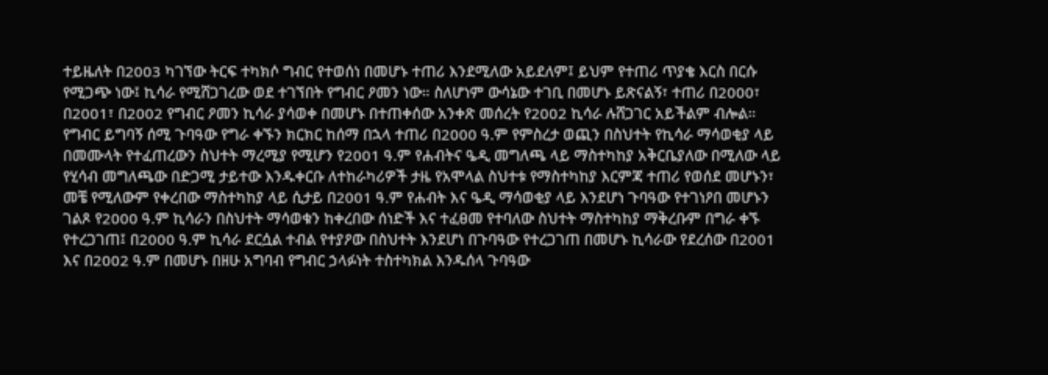ተይዜለት በ2003 ካገኘው ትርፍ ተካክሶ ግብር የተወሰነ በመሆኑ ተጠሪ እንደሚለው አይደለም፤ ይህም የተጠሪ ጥያቄ እርስ በርሱ የሚጋጭ ነው፤ ኪሳራ የሚሸጋገረው ወደ ተገኘበት የግብር ዖመን ነው። ስለሆነም ውሳኔው ተገቢ በመሆኑ ይጽናልኝ፣ ተጠሪ በ2000፣ በ2001፣ በ2002 የግብር ዖመን ኪሳራ ያሳወቀ በመሆኑ በተጠቀሰው አንቀጽ መሰረት የ2002 ኪሳራ ሉሸጋገር አይችልም ብሎል።
የግብር ይግባኝ ሰሚ ጉባዓው የግራ ቀኙን ክርክር ከሰማ በኋላ ተጠሪ በ2000 ዓ.ም የምስረታ ወጪን በስህተት የኪሳራ ማሳወቂያ ላይ በመሙላት የተፈጠረውን ስህተት ማረሚያ የሚሆን የ2001 ዓ.ም የሐብትና ዔዲ መግለጫ ላይ ማስተካከያ አቅርቤያለው በሚለው ላይ የሂሳብ መግለጫው በድጋሚ ታይተው እንዱቀርቡ ለተከራካሪዎች ታዜ የአሞላል ስህተቱ የማስተካከያ እርምጃ ተጠሪ የወሰደ መሆኑን፣ መቼ የሚለውም የቀረበው ማስተካከያ ላይ ሲታይ በ2001 ዓ.ም የሐብት እና ዔዲ ማሳወቂያ ላይ እንደሆነ ጉባዓው የተገነዖበ መሆኑን ገልጾ የ2000 ዓ.ም ኪሳራን በስህተት ማሳወቁን ከቀረበው ሰነድች እና ተፈፀመ የተባለው ስህተት ማስተካከያ ማቅረቡም በግራ ቀኙ የተረጋገጠ፤ በ2000 ዓ.ም ኪሳራ ደርሷል ተብል የተያዖው በስህተት እንደሆነ በጉባዓው የተረጋገጠ በመሆኑ ኪሳራው የደረሰው በ2001 እና በ2002 ዓ.ም በመሆኑ በዘሁ አግባብ የግብር ኃላፉነት ተስተካክል እንዱሰላ ጉባዓው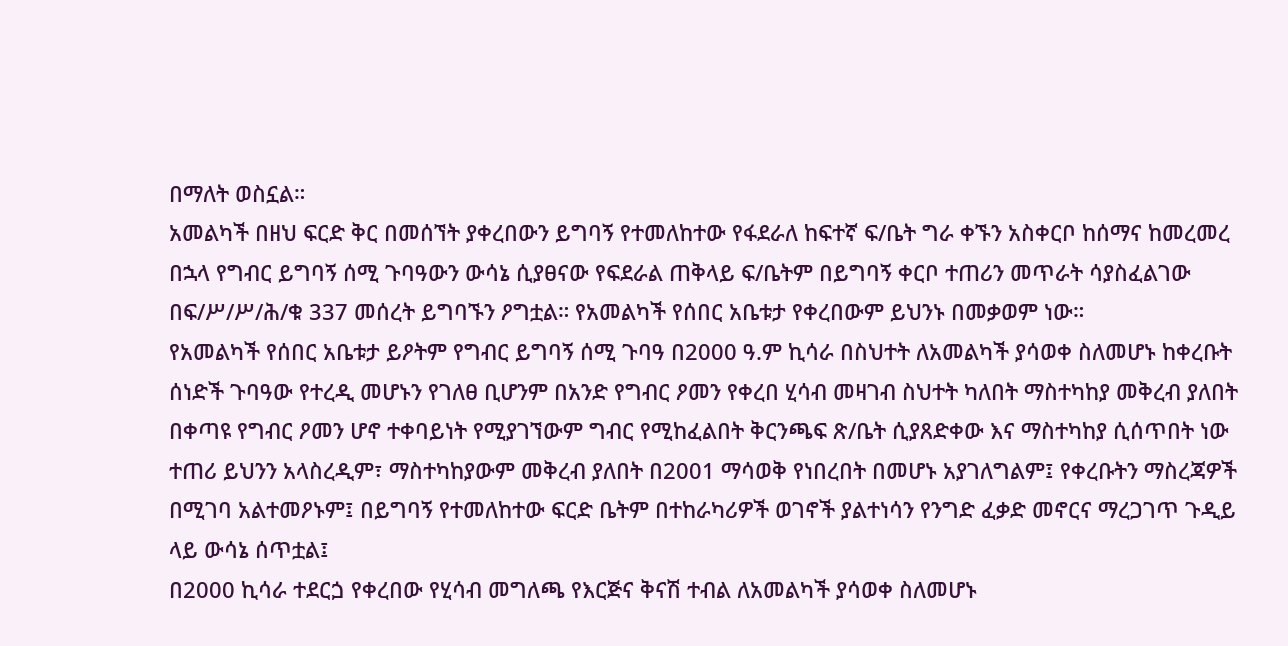በማለት ወስኗል።
አመልካች በዘህ ፍርድ ቅር በመሰኘት ያቀረበውን ይግባኝ የተመለከተው የፋደራለ ከፍተኛ ፍ/ቤት ግራ ቀኙን አስቀርቦ ከሰማና ከመረመረ በኋላ የግብር ይግባኝ ሰሚ ጉባዓውን ውሳኔ ሲያፀናው የፍደራል ጠቅላይ ፍ/ቤትም በይግባኝ ቀርቦ ተጠሪን መጥራት ሳያስፈልገው በፍ/ሥ/ሥ/ሕ/ቁ 337 መሰረት ይግባኙን ዖግቷል። የአመልካች የሰበር አቤቱታ የቀረበውም ይህንኑ በመቃወም ነው።
የአመልካች የሰበር አቤቱታ ይዖትም የግብር ይግባኝ ሰሚ ጉባዓ በ2000 ዓ.ም ኪሳራ በስህተት ለአመልካች ያሳወቀ ስለመሆኑ ከቀረቡት ሰነድች ጉባዓው የተረዲ መሆኑን የገለፀ ቢሆንም በአንድ የግብር ዖመን የቀረበ ሂሳብ መዛገብ ስህተት ካለበት ማስተካከያ መቅረብ ያለበት በቀጣዩ የግብር ዖመን ሆኖ ተቀባይነት የሚያገኘውም ግብር የሚከፈልበት ቅርንጫፍ ጽ/ቤት ሲያጸድቀው እና ማስተካከያ ሲሰጥበት ነው ተጠሪ ይህንን አላስረዲም፣ ማስተካከያውም መቅረብ ያለበት በ2001 ማሳወቅ የነበረበት በመሆኑ አያገለግልም፤ የቀረቡትን ማስረጃዎች በሚገባ አልተመዖኑም፤ በይግባኝ የተመለከተው ፍርድ ቤትም በተከራካሪዎች ወገኖች ያልተነሳን የንግድ ፈቃድ መኖርና ማረጋገጥ ጉዲይ ላይ ውሳኔ ሰጥቷል፤
በ2000 ኪሳራ ተደርጏ የቀረበው የሂሳብ መግለጫ የእርጅና ቅናሽ ተብል ለአመልካች ያሳወቀ ስለመሆኑ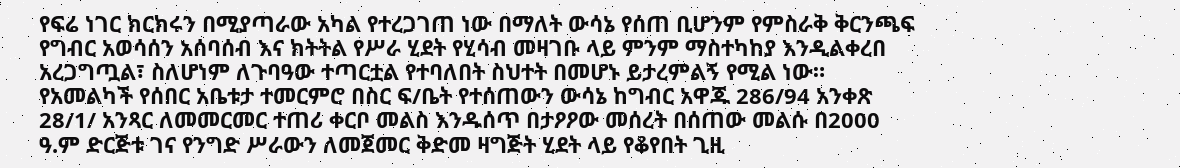የፍሬ ነገር ክርክሩን በሚያጣራው አካል የተረጋገጠ ነው በማለት ውሳኔ የሰጠ ቢሆንም የምስራቅ ቅርንጫፍ የግብር አወሳሰን አሰባሰብ እና ክትትል የሥራ ሂደት የሂሳብ መዛገቡ ላይ ምንም ማስተካከያ እንዲልቀረበ አረጋግጧል፣ ስለሆነም ለጉባዓው ተጣርቷል የተባለበት ስህተት በመሆኑ ይታረምልኝ የሚል ነው።
የአመልካች የሰበር አቤቱታ ተመርምሮ በስር ፍ/ቤት የተሰጠውን ውሳኔ ከግብር አዋጁ 286/94 አንቀጽ 28/1/ አንጻር ለመመርመር ተጠሪ ቀርቦ መልስ እንዱሰጥ በታዖዖው መሰረት በሰጠው መልሱ በ2000 ዓ.ም ድርጅቱ ገና የንግድ ሥራውን ለመጀመር ቅድመ ዛግጅት ሂደት ላይ የቆየበት ጊዚ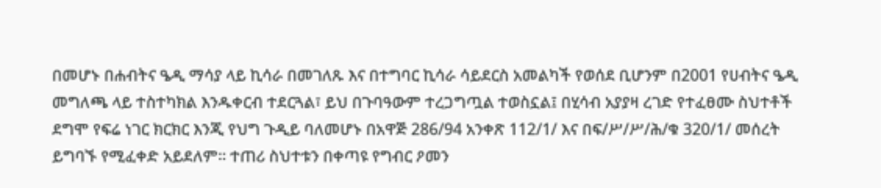በመሆኑ በሐብትና ዔዲ ማሳያ ላይ ኪሳራ በመገለጹ እና በተግባር ኪሳራ ሳይደርስ አመልካች የወሰደ ቢሆንም በ2001 የሀብትና ዔዲ መግለጫ ላይ ተስተካክል እንዱቀርብ ተደርጓል፣ ይህ በጉባዓውም ተረጋግጧል ተወስኗል፤ በሂሳብ አያያዛ ረገድ የተፈፀሙ ስህተቶች ደግሞ የፍሬ ነገር ክርክር እንጂ የህግ ጉዲይ ባለመሆኑ በአዋጅ 286/94 አንቀጽ 112/1/ እና በፍ/ሥ/ሥ/ሕ/ቁ 320/1/ መሰረት ይግባኙ የሚፈቀድ አይደለም። ተጠሪ ስህተቱን በቀጣዩ የግብር ዖመን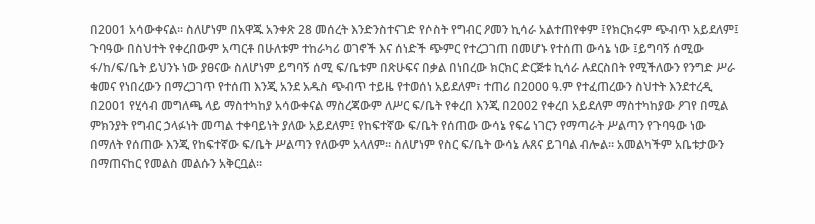በ2001 አሳውቀናል። ስለሆነም በአዋጁ አንቀጽ 28 መሰረት እንድንስተናገድ የሶስት የግብር ዖመን ኪሳራ አልተጠየቀም ፤የክርክሩም ጭብጥ አይደለም፤ ጉባዓው በስህተት የቀረበውም አጣርቶ በሁለቱም ተከራካሪ ወገኖች እና ሰነድች ጭምር የተረጋገጠ በመሆኑ የተሰጠ ውሳኔ ነው ፤ይግባኝ ሰሚው ፋ/ከ/ፍ/ቤት ይህንኑ ነው ያፀናው ስለሆነም ይግባኝ ሰሚ ፍ/ቤቱም በጽሁፍና በቃል በነበረው ክርክር ድርጅቱ ኪሳራ ሉደርስበት የሚችለውን የንግድ ሥራ ቁመና የነበረውን በማረጋገጥ የተሰጠ እንጂ አንደ አዱስ ጭብጥ ተይዜ የተወሰነ አይደለም፣ ተጠሪ በ2000 ዓ.ም የተፈጠረውን ስህተት እንደተረዲ በ2001 የሂሳብ መግለጫ ላይ ማስተካከያ አሳውቀናል ማስረጃውም ለሥር ፍ/ቤት የቀረበ እንጂ በ2002 የቀረበ አይደለም ማስተካከያው ዖገየ በሚል ምክንያት የግብር ኃላፉነት መጣል ተቀባይነት ያለው አይደለም፤ የከፍተኛው ፍ/ቤት የሰጠው ውሳኔ የፍሬ ነገርን የማጣራት ሥልጣን የጉባዓው ነው በማለት የሰጠው እንጂ የከፍተኛው ፍ/ቤት ሥልጣን የለውም አላለም። ስለሆነም የስር ፍ/ቤት ውሳኔ ሉጸና ይገባል ብሎል። አመልካችም አቤቱታውን በማጠናከር የመልስ መልሱን አቅርቧል።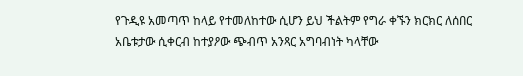የጉዲዩ አመጣጥ ከላይ የተመለከተው ሲሆን ይህ ችልትም የግራ ቀኙን ክርክር ለሰበር አቤቱታው ሲቀርብ ከተያዖው ጭብጥ አንጻር አግባብነት ካላቸው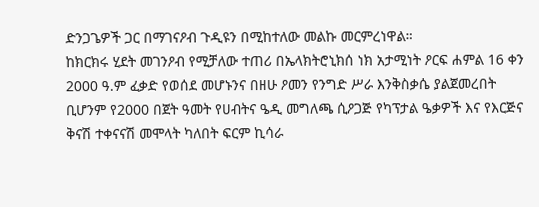ድንጋጌዎች ጋር በማገናዖብ ጉዲዩን በሚከተለው መልኩ መርምረነዋል።
ከክርክሩ ሂደት መገንዖብ የሚቻለው ተጠሪ በኤላክትሮኒክሰ ነክ አታሚነት ዖርፍ ሐምል 16 ቀን 2000 ዓ.ም ፈቃድ የወሰደ መሆኑንና በዘሁ ዖመን የንግድ ሥራ እንቅስቃሴ ያልጀመረበት ቢሆንም የ2000 በጀት ዓመት የሀብትና ዔዲ መግለጫ ሲዖጋጅ የካፕታል ዔቃዎች እና የእርጅና ቅናሽ ተቀናናሽ መሞላት ካለበት ፍርም ኪሳራ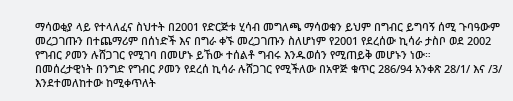ማሳወቂያ ላይ የተላለፈና ስህተት በ2001 የድርጅቱ ሂሳብ መግለጫ ማሳወቁን ይህም በግብር ይግባኝ ሰሚ ጉባዓውም መረጋገጡን በተጨማሪም በሰነድች እና በግራ ቀኙ መረጋገጡን ስለሆነም የ2001 የደረሰው ኪሳራ ታስቦ ወደ 2002 የግብር ዖመን ሉሸጋገር የሚገባ በመሆኑ ይኸው ተሰልቶ ግብሩ እንዱወሰን የሚጠይቅ መሆኑን ነው።
በመሰረታዊነት በንግድ የግብር ዖመን የደረሰ ኪሳራ ሉሸጋገር የሚችለው በአዋጅ ቁጥር 286/94 አንቀጽ 28/1/ እና /3/ እንደተመለከተው ከሚቀጥለት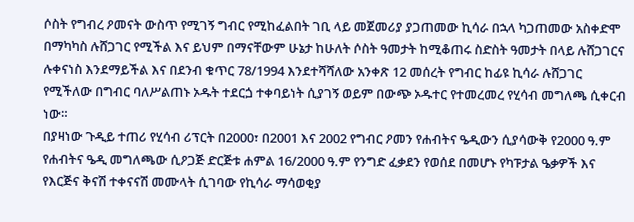ሶስት የግብረ ዖመናት ውስጥ የሚገኝ ግብር የሚከፈልበት ገቢ ላይ መጀመሪያ ያጋጠመው ኪሳራ በኋላ ካጋጠመው አስቀድሞ በማካካስ ሉሸጋገር የሚችል እና ይህም በማናቸውም ሁኔታ ከሁለት ሶስት ዓመታት ከሚቆጠሩ ስድስት ዓመታት በላይ ሉሸጋገርና ሉቀናነስ እንደማይችል እና በደንብ ቁጥር 78/1994 እንደተሻሻለው አንቀጽ 12 መሰረት የግብር ከፊዩ ኪሳራ ሉሸጋገር የሚችለው በግብር ባለሥልጠኑ ኦዱት ተደርጏ ተቀባይነት ሲያገኝ ወይም በውጭ ኦዱተር የተመረመረ የሂሳብ መግለጫ ሲቀርብ ነው።
በያዛነው ጉዲይ ተጠሪ የሂሳብ ሪፕርት በ2000፣ በ2001 እና 2002 የግብር ዖመን የሐብትና ዔዲውን ሲያሳውቅ የ2000 ዓ.ም የሐብትና ዔዲ መግለጫው ሲዖጋጅ ድርጅቱ ሐምል 16/2000 ዓ.ም የንግድ ፈቃደን የወሰደ በመሆኑ የካፑታል ዔቃዎች እና የእርጅና ቅናሽ ተቀናናሽ መሙላት ሲገባው የኪሳራ ማሳወቂያ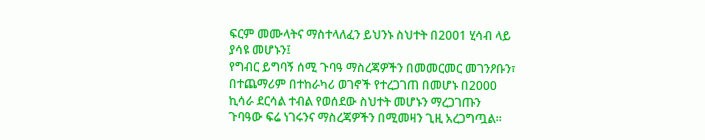ፍርም መሙላትና ማስተላለፈን ይህንኑ ስህተት በ2001 ሂሳብ ላይ ያሳዩ መሆኑን፤
የግብር ይግባኝ ሰሚ ጉባዓ ማስረጃዎችን በመመርመር መገንዖቡን፣ በተጨማሪም በተከራካሪ ወገኖች የተረጋገጠ በመሆኑ በ2000 ኪሳራ ደርሳል ተብል የወሰደው ስህተት መሆኑን ማረጋገጡን ጉባዓው ፍሬ ነገሩንና ማስረጃዎችን በሚመዛን ጊዚ አረጋግጧል።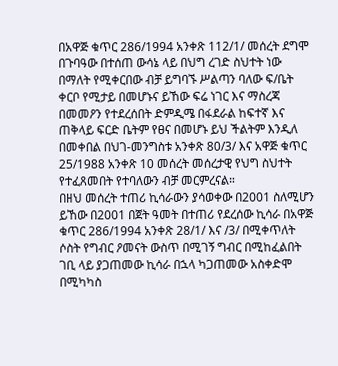በአዋጅ ቁጥር 286/1994 አንቀጽ 112/1/ መሰረት ደግሞ በጉባዓው በተሰጠ ውሳኔ ላይ በህግ ረገድ ስህተት ነው በማለት የሚቀርበው ብቻ ይግባኙ ሥልጣን ባለው ፍ/ቤት ቀርቦ የሚታይ በመሆኑና ይኸው ፍሬ ነገር እና ማስረጃ በመመዖን የተደረሰበት ድምዲሜ በፋደራል ከፍተኛ እና ጠቅላይ ፍርድ ቤትም የፀና በመሆኑ ይህ ችልትም እንዲለ በመቀበል በህገ-መንግስቱ አንቀጽ 80/3/ እና አዋጅ ቁጥር 25/1988 አንቀጽ 10 መሰረት መሰረታዊ የህግ ስህተት የተፈጸመበት የተባለውን ብቻ መርምረናል።
በዘህ መሰረት ተጠሪ ኪሳራውን ያሳወቀው በ2001 ስለሚሆን ይኸው በ2001 በጀት ዓመት በተጠሪ የደረሰው ኪሳራ በአዋጅ ቁጥር 286/1994 አንቀጽ 28/1/ እና /3/ በሚቀጥለት ሶስት የግብር ዖመናት ውስጥ በሚገኝ ግብር በሚከፈልበት ገቢ ላይ ያጋጠመው ኪሳራ በኋላ ካጋጠመው አስቀድሞ በሚካካስ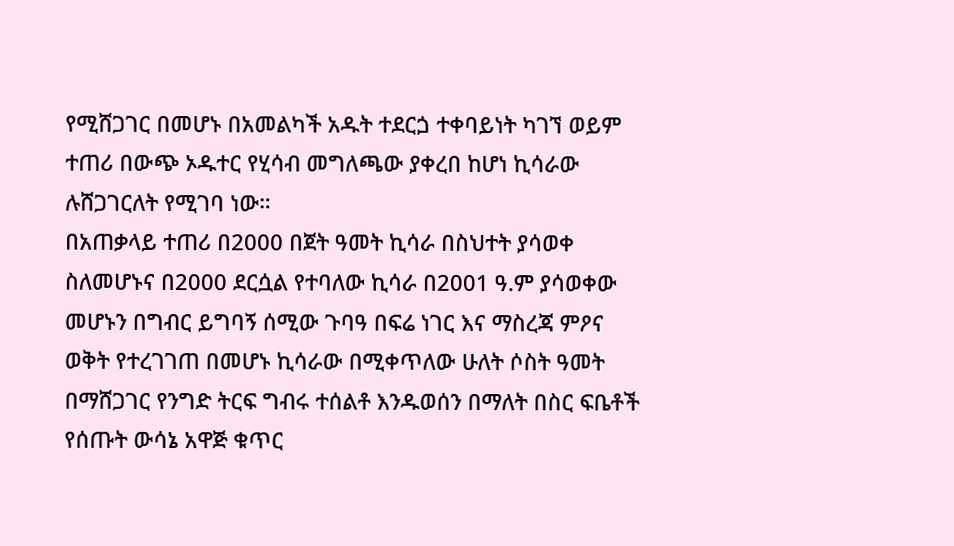የሚሸጋገር በመሆኑ በአመልካች አዱት ተደርጏ ተቀባይነት ካገኘ ወይም ተጠሪ በውጭ ኦዱተር የሂሳብ መግለጫው ያቀረበ ከሆነ ኪሳራው ሉሸጋገርለት የሚገባ ነው።
በአጠቃላይ ተጠሪ በ2000 በጀት ዓመት ኪሳራ በስህተት ያሳወቀ ስለመሆኑና በ2000 ደርሷል የተባለው ኪሳራ በ2001 ዓ.ም ያሳወቀው መሆኑን በግብር ይግባኝ ሰሚው ጉባዓ በፍሬ ነገር እና ማስረጃ ምዖና ወቅት የተረገገጠ በመሆኑ ኪሳራው በሚቀጥለው ሁለት ሶስት ዓመት በማሸጋገር የንግድ ትርፍ ግብሩ ተሰልቶ እንዱወሰን በማለት በስር ፍቤቶች የሰጡት ውሳኔ አዋጅ ቁጥር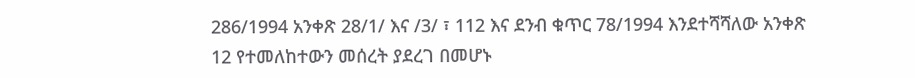286/1994 አንቀጽ 28/1/ እና /3/ ፣ 112 እና ደንብ ቁጥር 78/1994 እንደተሻሻለው አንቀጽ 12 የተመለከተውን መሰረት ያደረገ በመሆኑ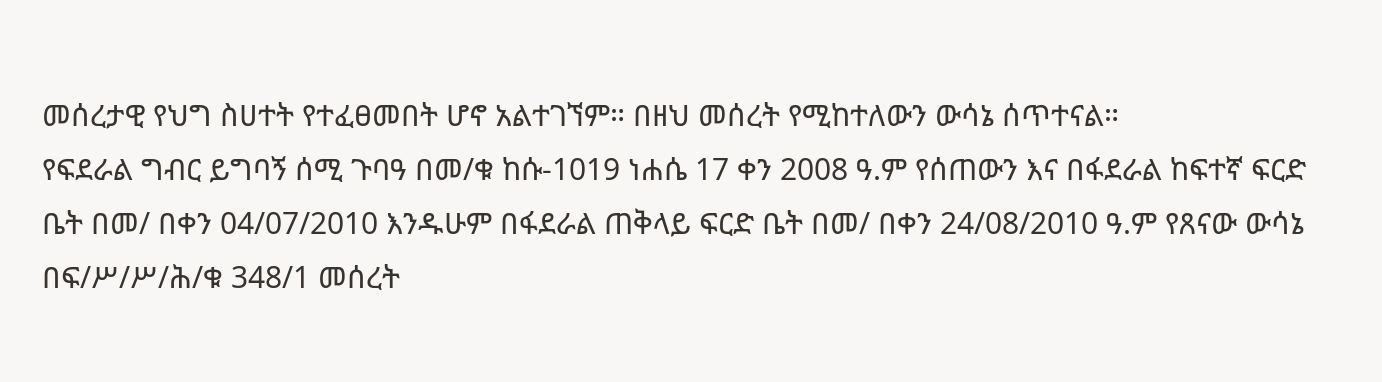መሰረታዊ የህግ ስሀተት የተፈፀመበት ሆኖ አልተገኘም። በዘህ መሰረት የሚከተለውን ውሳኔ ሰጥተናል።
የፍደራል ግብር ይግባኝ ሰሚ ጉባዓ በመ/ቁ ከሱ-1019 ነሐሴ 17 ቀን 2008 ዓ.ም የሰጠውን እና በፋደራል ከፍተኛ ፍርድ ቤት በመ/ በቀን 04/07/2010 እንዱሁም በፋደራል ጠቅላይ ፍርድ ቤት በመ/ በቀን 24/08/2010 ዓ.ም የጸናው ውሳኔ በፍ/ሥ/ሥ/ሕ/ቁ 348/1 መሰረት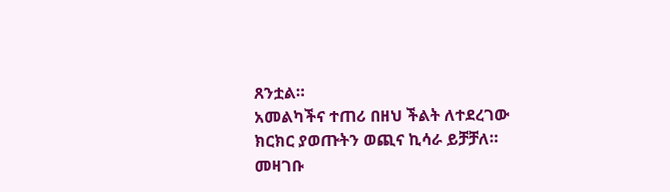ጸንቷል።
አመልካችና ተጠሪ በዘህ ችልት ለተደረገው ክርክር ያወጡትን ወጪና ኪሳራ ይቻቻለ።
መዛገቡ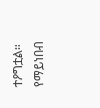ተዖግቷል።
የማይነበብ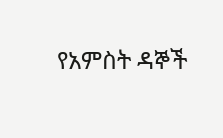የአምስት ዳኞች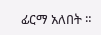ፊርማ አለበት ።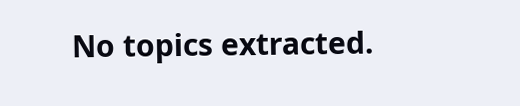No topics extracted.